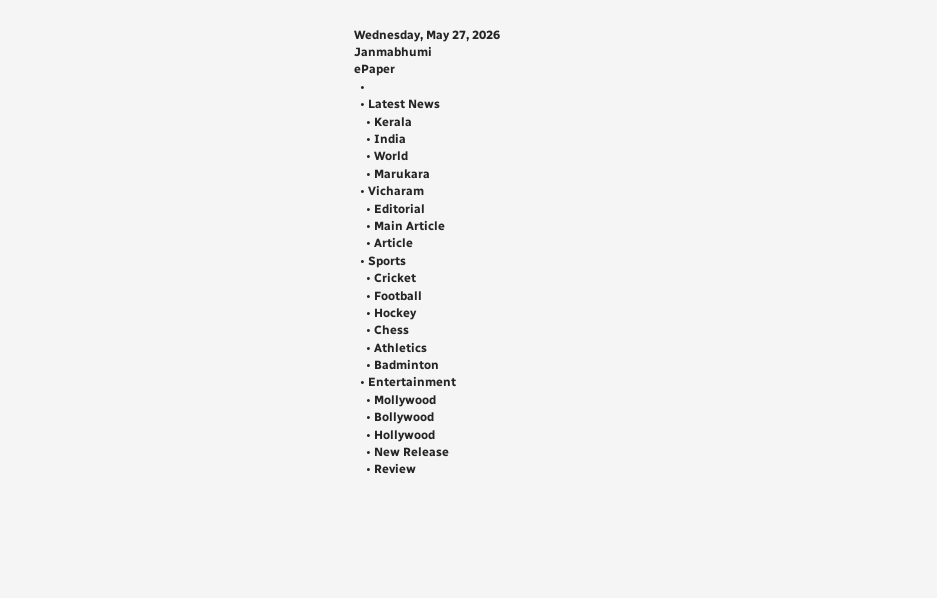Wednesday, May 27, 2026
Janmabhumi
ePaper
  •
  • Latest News
    • Kerala
    • India
    • World
    • Marukara
  • Vicharam
    • Editorial
    • Main Article
    • Article
  • Sports
    • Cricket
    • Football
    • Hockey
    • Chess
    • Athletics
    • Badminton
  • Entertainment
    • Mollywood
    • Bollywood
    • Hollywood
    • New Release
    • Review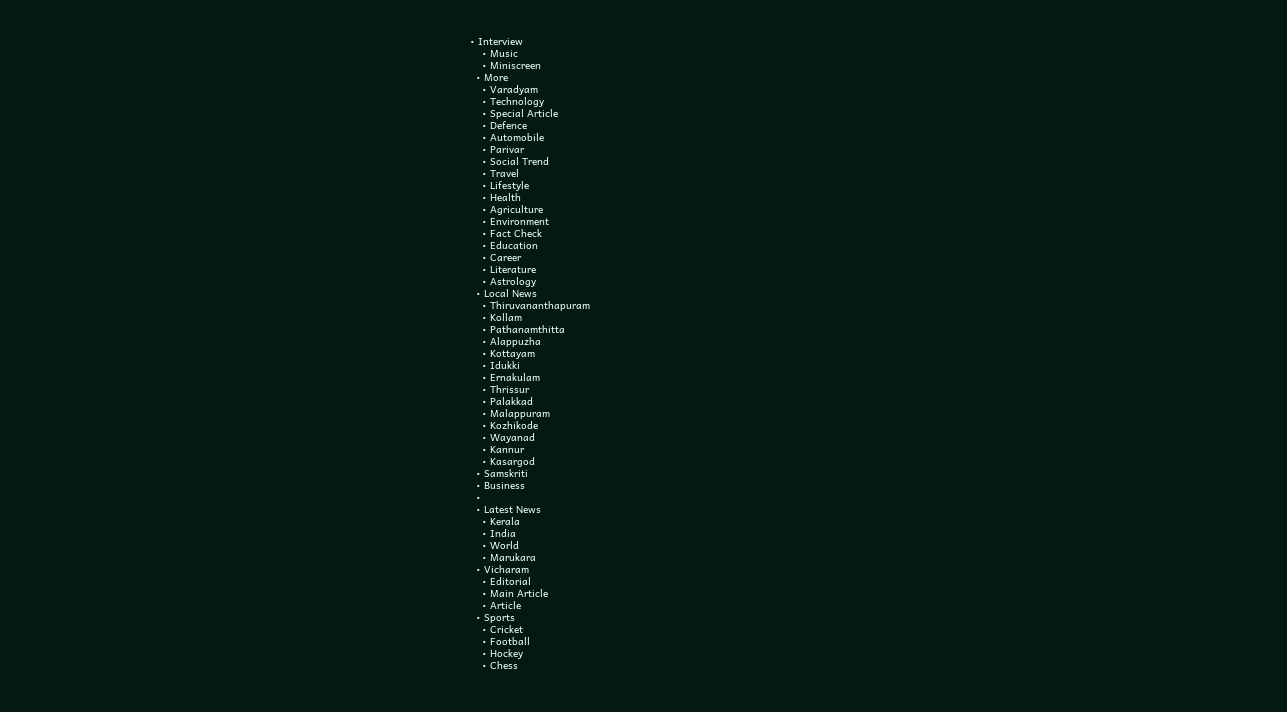• Interview
    • Music
    • Miniscreen
  • More
    • Varadyam
    • Technology
    • Special Article
    • Defence
    • Automobile
    • Parivar
    • Social Trend
    • Travel
    • Lifestyle
    • Health
    • Agriculture
    • Environment
    • Fact Check
    • Education
    • Career
    • Literature
    • Astrology
  • Local News
    • Thiruvananthapuram
    • Kollam
    • Pathanamthitta
    • Alappuzha
    • Kottayam
    • Idukki
    • Ernakulam
    • Thrissur
    • Palakkad
    • Malappuram
    • Kozhikode
    • Wayanad
    • Kannur
    • Kasargod
  • Samskriti
  • Business
  •
  • Latest News
    • Kerala
    • India
    • World
    • Marukara
  • Vicharam
    • Editorial
    • Main Article
    • Article
  • Sports
    • Cricket
    • Football
    • Hockey
    • Chess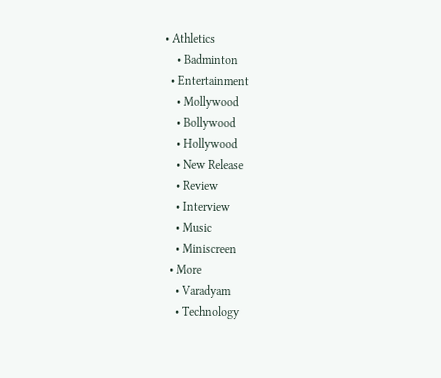• Athletics
    • Badminton
  • Entertainment
    • Mollywood
    • Bollywood
    • Hollywood
    • New Release
    • Review
    • Interview
    • Music
    • Miniscreen
  • More
    • Varadyam
    • Technology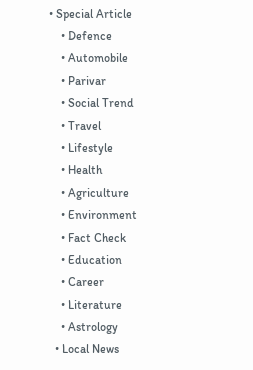• Special Article
    • Defence
    • Automobile
    • Parivar
    • Social Trend
    • Travel
    • Lifestyle
    • Health
    • Agriculture
    • Environment
    • Fact Check
    • Education
    • Career
    • Literature
    • Astrology
  • Local News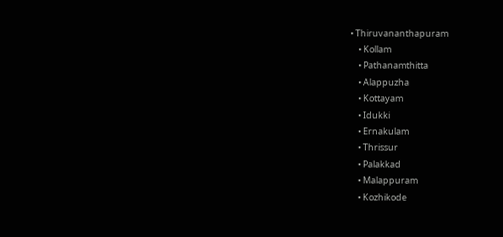• Thiruvananthapuram
    • Kollam
    • Pathanamthitta
    • Alappuzha
    • Kottayam
    • Idukki
    • Ernakulam
    • Thrissur
    • Palakkad
    • Malappuram
    • Kozhikode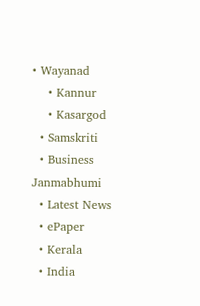• Wayanad
    • Kannur
    • Kasargod
  • Samskriti
  • Business
Janmabhumi
  • Latest News
  • ePaper
  • Kerala
  • India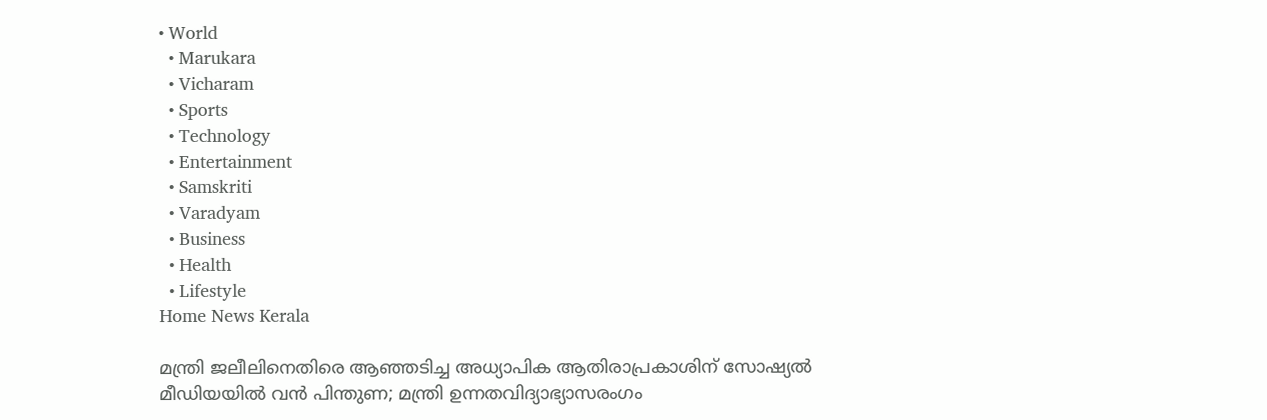• World
  • Marukara
  • Vicharam
  • Sports
  • Technology
  • Entertainment
  • Samskriti
  • Varadyam
  • Business
  • Health
  • Lifestyle
Home News Kerala

മന്ത്രി ജലീലിനെതിരെ ആഞ്ഞടിച്ച അധ്യാപിക ആതിരാപ്രകാശിന് സോഷ്യല്‍ മീഡിയയില്‍ വന്‍ പിന്തുണ; മന്ത്രി ഉന്നതവിദ്യാഭ്യാസരംഗം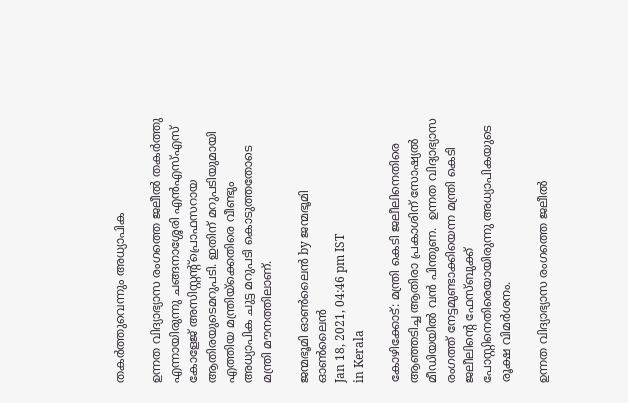തകര്‍ത്തുവെന്നും അധ്യാപിക

ഉന്നത വിദ്യാഭ്യാസ രംഗത്തെ ജലീല്‍ തകര്‍ത്തു എന്നായിരുന്നു ചങ്ങനാശ്ശേരി എന്‍എസ്എസ് കോളേജ് അസിസ്റ്റന്‍റ്പ്രൊഫസറായ ആതിരയുടെമറുപടി. ഇതിന് മറുപടിയുമായി എത്തിയ മന്ത്രിയ്‌ക്കെതിരെ വീണ്ടും അധ്യാപിക ചുട്ട മറുപടി കൊടുത്തതോടെ മന്ത്രി മൗനത്തിലാണ്.

ജന്മഭൂമി ഓണ്‍ലൈന്‍ by ജന്മഭൂമി ഓണ്‍ലൈന്‍
Jan 18, 2021, 04:46 pm IST
in Kerala

കോഴിക്കോട്: മന്ത്രി കെടി ജലീലിനെതിരെ ആഞ്ഞടിച്ച ആതിരാ പ്രകാശിന് സോഷ്യല്‍ മീഡിയയില്‍ വന്‍ പിന്തുണ.  ഉന്നത വിദ്യാഭ്യാസ രംഗത്ത് നേട്ടമുണ്ടാക്കിയെന്ന മന്ത്രി കെടി ജലീലിന്റെ ഫേസ്ബുക്ക് പോസ്റ്റിനെതിരെയായിരുന്നു അധ്യാപികയുടെ രൂക്ഷ വിമര്‍ശനം.

ഉന്നത വിദ്യാഭ്യാസ രംഗത്തെ ജലീല്‍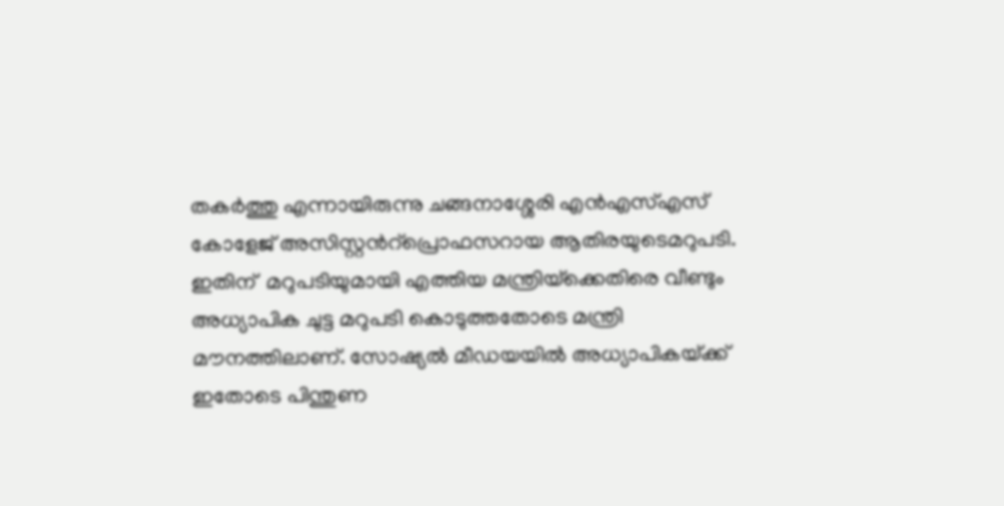തകര്‍ത്തു എന്നായിരുന്നു ചങ്ങനാശ്ശേരി എന്‍എസ്എസ് കോളേജ് അസിസ്റ്റന്‍റ്പ്രൊഫസറായ ആതിരയുടെമറുപടി.  ഇതിന്  മറുപടിയുമായി എത്തിയ മന്ത്രിയ്‌ക്കെതിരെ വീണ്ടും അധ്യാപിക ചുട്ട മറുപടി കൊടുത്തതോടെ മന്ത്രി മൗനത്തിലാണ്. സോഷ്യല്‍ മീഡയയില്‍ അധ്യാപികയ്‌ക്ക് ഇതോടെ പിന്തുണ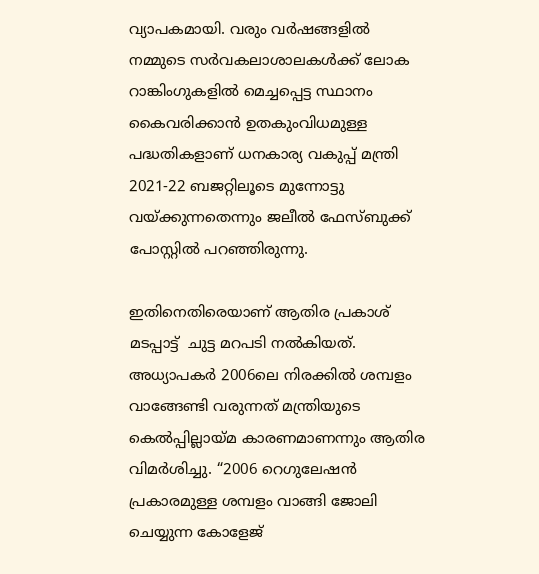വ്യാപകമായി. വരും വര്‍ഷങ്ങളില്‍ നമ്മുടെ സര്‍വകലാശാലകള്‍ക്ക് ലോക റാങ്കിംഗുകളില്‍ മെച്ചപ്പെട്ട സ്ഥാനം കൈവരിക്കാന്‍ ഉതകുംവിധമുള്ള പദ്ധതികളാണ് ധനകാര്യ വകുപ്പ് മന്ത്രി 2021-22 ബജറ്റിലൂടെ മുന്നോട്ടു വയ്‌ക്കുന്നതെന്നും ജലീല്‍ ഫേസ്ബുക്ക് പോസ്റ്റില്‍ പറഞ്ഞിരുന്നു.

ഇതിനെതിരെയാണ് ആതിര പ്രകാശ് മടപ്പാട്ട്  ചുട്ട മറപടി നല്‍കിയത്. അധ്യാപകര്‍ 2006ലെ നിരക്കില്‍ ശമ്പളം വാങ്ങേണ്ടി വരുന്നത് മന്ത്രിയുടെ കെല്‍പ്പില്ലായ്‌മ കാരണമാണന്നും ആതിര വിമര്‍ശിച്ചു. “2006 റെഗുലേഷന്‍ പ്രകാരമുള്ള ശമ്പളം വാങ്ങി ജോലി ചെയ്യുന്ന കോളേജ്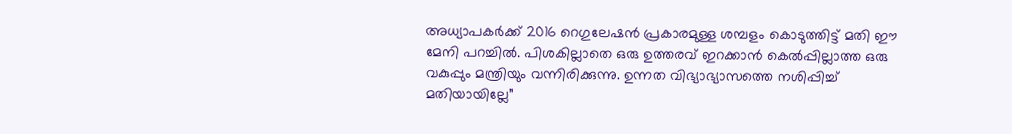അധ്യാപകര്‍ക്ക് 2016 റെഗുലേഷന്‍ പ്രകാരമുള്ള ശമ്പളം കൊടുത്തിട്ട് മതി ഈ മേനി പറച്ചില്‍. പിശകില്ലാതെ ഒരു ഉത്തരവ് ഇറക്കാന്‍ കെല്‍പ്പില്ലാത്ത ഒരു വകുപ്പും മന്ത്രിയും വന്നിരിക്കുന്നു. ഉന്നത വിഭ്യാഭ്യാസത്തെ നശിപ്പിച്ച് മതിയായില്ലേ”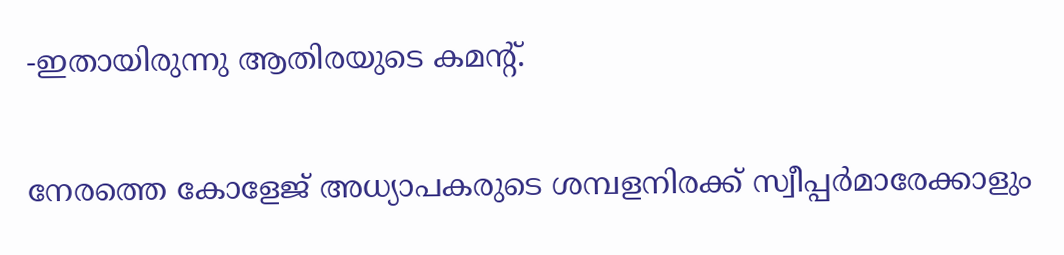-ഇതായിരുന്നു ആതിരയുടെ കമന്‍റ്.

നേരത്തെ കോളേജ് അധ്യാപകരുടെ ശമ്പളനിരക്ക് സ്വീപ്പര്‍മാരേക്കാളും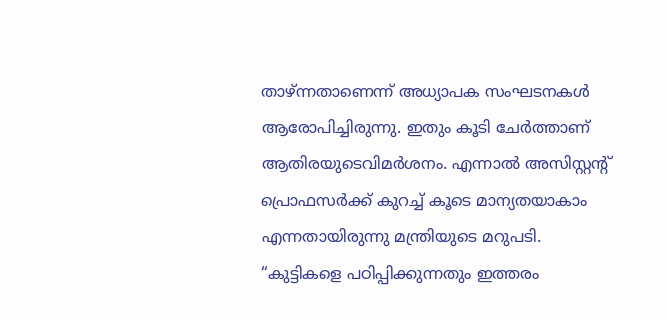താഴ്ന്നതാണെന്ന് അധ്യാപക സംഘടനകള്‍ ആരോപിച്ചിരുന്നു. ഇതും കൂടി ചേര്‍ത്താണ് ആതിരയുടെവിമര്‍ശനം. എന്നാല്‍ അസിസ്റ്റന്‍റ്  പ്രൊഫസര്‍ക്ക് കുറച്ച് കൂടെ മാന്യതയാകാം എന്നതായിരുന്നു മന്ത്രിയുടെ മറുപടി. “കുട്ടികളെ പഠിപ്പിക്കുന്നതും ഇത്തരം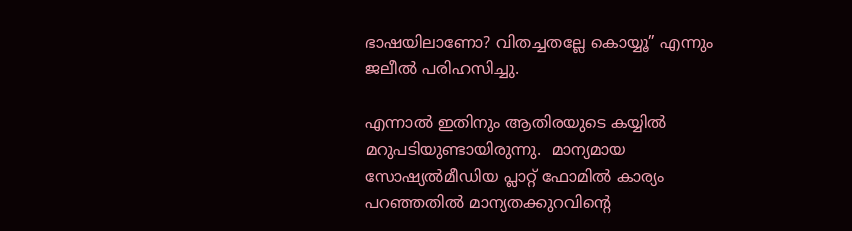ഭാഷയിലാണോ? വിതച്ചതല്ലേ കൊയ്യൂ” എന്നും ജലീല്‍ പരിഹസിച്ചു.

എന്നാല്‍ ഇതിനും ആതിരയുടെ കയ്യില്‍ മറുപടിയുണ്ടായിരുന്നു.  മാന്യമായ സോഷ്യല്‍മീഡിയ പ്ലാറ്റ് ഫോമില്‍ കാര്യം പറഞ്ഞതില്‍ മാന്യതക്കുറവിന്റെ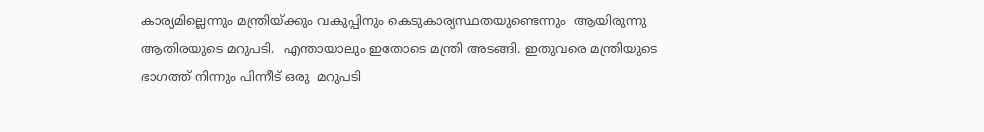കാര്യമില്ലെന്നും മന്ത്രിയ്‌ക്കും വകുപ്പിനും കെടുകാര്യസ്ഥതയുണ്ടെന്നും  ആയിരുന്നു ആതിരയുടെ മറുപടി.  എന്തായാലും ഇതോടെ മന്ത്രി അടങ്ങി. ഇതുവരെ മന്ത്രിയുടെ ഭാഗത്ത് നിന്നും പിന്നീട് ഒരു  മറുപടി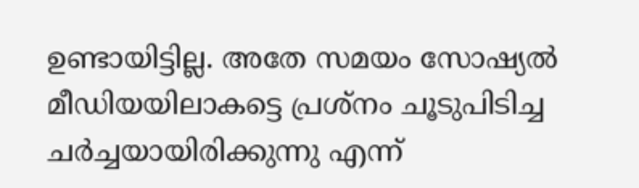ഉണ്ടായിട്ടില്ല. അതേ സമയം സോഷ്യല്‍ മീഡിയയിലാകട്ടെ പ്രശ്നം ചൂടുപിടിച്ച ചര്‍ച്ചയായിരിക്കുന്നു എന്ന്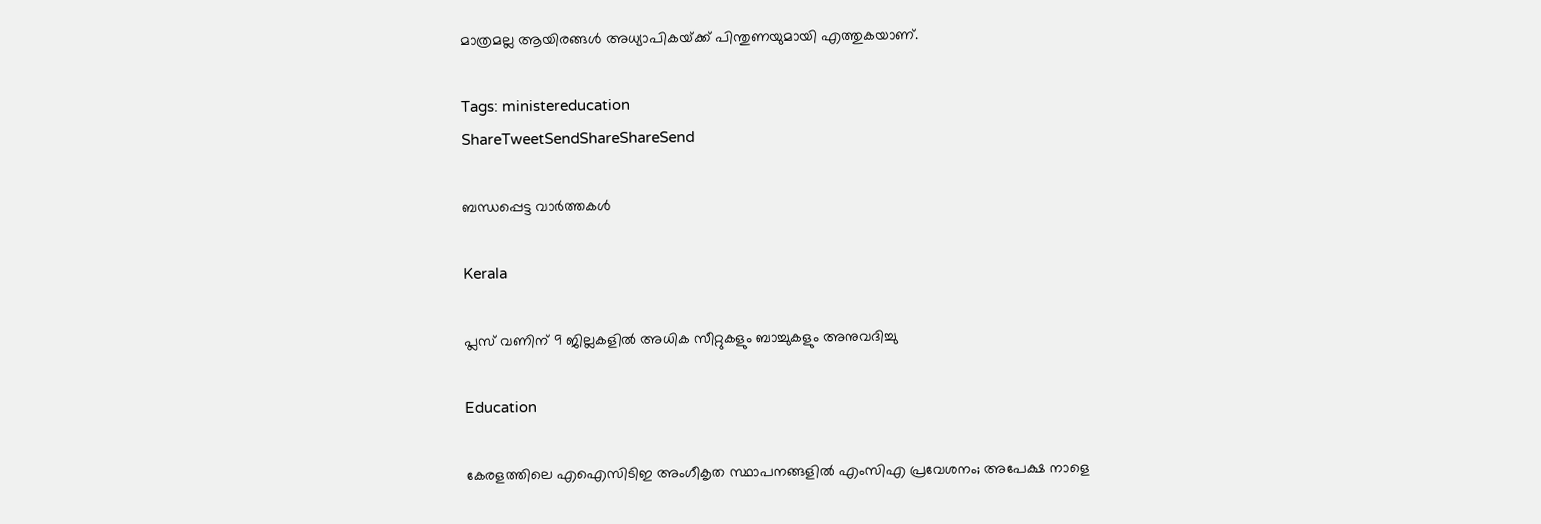മാത്രമല്ല ആയിരങ്ങള്‍ അധ്യാപികയ്‌ക്ക് പിന്തുണയുമായി എത്തുകയാണ്.

Tags: ministereducation
ShareTweetSendShareShareSend

ബന്ധപ്പെട്ട വാര്‍ത്തകള്‍

Kerala

പ്ലസ് വണിന് 9 ജില്ലകളില്‍ അധിക സീറ്റുകളും ബാച്ചുകളും അനുവദിച്ചു

Education

കേരളത്തിലെ എഐസിടിഇ അംഗീകൃത സ്ഥാപനങ്ങളില്‍ എംസിഎ പ്രവേശനം; അപേക്ഷ നാളെ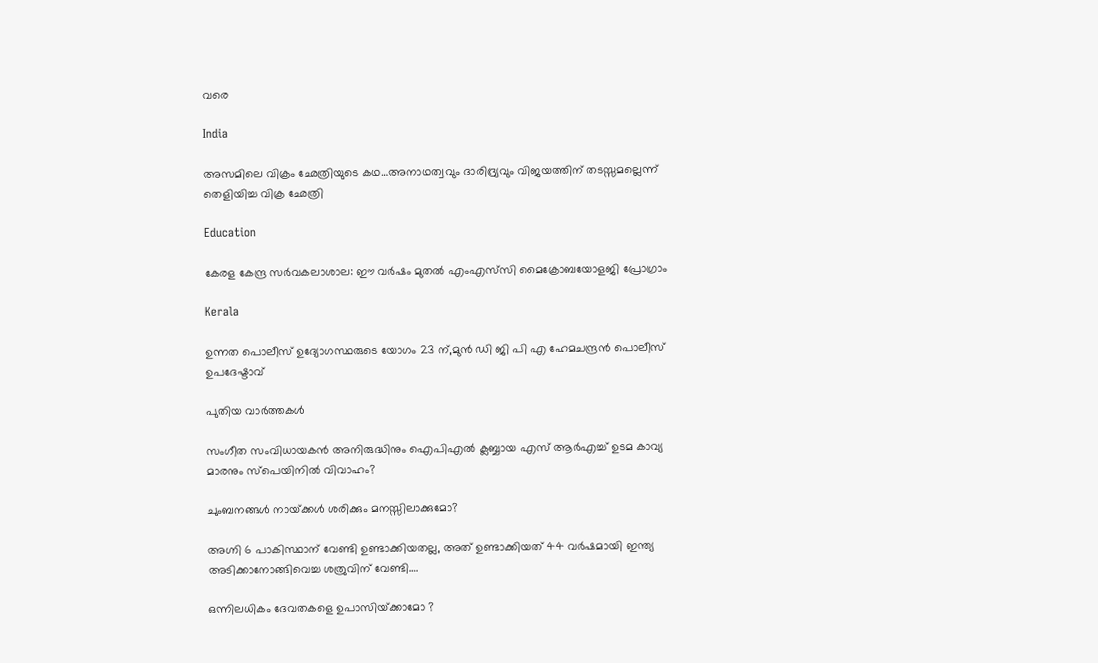വരെ

India

അസമിലെ വിക്രം ഛേത്രിയുടെ കഥ…അനാഥത്വവും ദാരിദ്ര്യവും വിജയത്തിന് തടസ്സമല്ലെന്ന് തെളിയിച്ച വിക്ര ഛേത്രി

Education

കേരള കേന്ദ്ര സര്‍വകലാശാല: ഈ വര്‍ഷം മുതല്‍ എംഎസ്‌സി മൈക്രോബയോളജി പ്രോഗ്രാം

Kerala

ഉന്നത പൊലീസ് ഉദ്യോഗസ്ഥരുടെ യോഗം 23 ന്,മുന്‍ ഡി ജി പി എ ഹേമചന്ദ്രന്‍ പൊലീസ് ഉപദേഷ്ടാവ്

പുതിയ വാര്‍ത്തകള്‍

സംഗീത സംവിധായകന്‍ അനിരുദ്ധിനും ഐപിഎല്‍ ക്ലബ്ബായ എസ് ആര്‍എച്ച് ഉടമ കാവ്യ മാരനും സ്പെയിനില്‍ വിവാഹം?

ചുംബനങ്ങള്‍ നായ്‌ക്കൾ ശരിക്കും മനസ്സിലാക്കുമോ?

അഗ്നി 6 പാകിസ്ഥാന് വേണ്ടി ഉണ്ടാക്കിയതല്ല, അത് ഉണ്ടാക്കിയത് 44 വര്‍ഷമായി ഇന്ത്യ അടിക്കാനോങ്ങിവെച്ച ശത്രുവിന് വേണ്ടി….

ഒന്നിലധികം ദേവതകളെ ഉപാസിയ്‌ക്കാമോ ?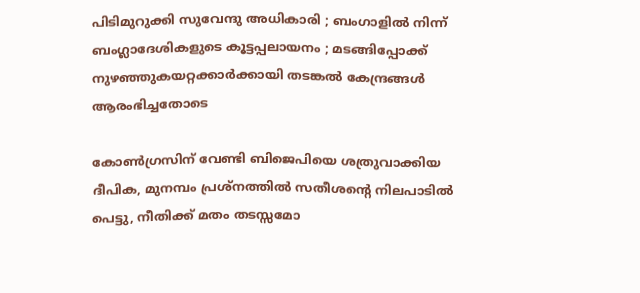പിടിമുറുക്കി സുവേന്ദു അധികാരി ; ബംഗാളിൽ നിന്ന് ബംഗ്ലാദേശികളുടെ കൂട്ടപ്പലായനം ; മടങ്ങിപ്പോക്ക് നുഴഞ്ഞുകയറ്റക്കാർക്കായി തടങ്കൽ കേന്ദ്രങ്ങൾ ആരംഭിച്ചതോടെ

കോണ്‍ഗ്രസിന് വേണ്ടി ബിജെപിയെ ശത്രുവാക്കിയ ദീപിക, മുനമ്പം പ്രശ്നത്തില്‍ സതീശന്റെ നിലപാടില്‍ പെട്ടു, നീതിക്ക് മതം തടസ്സമോ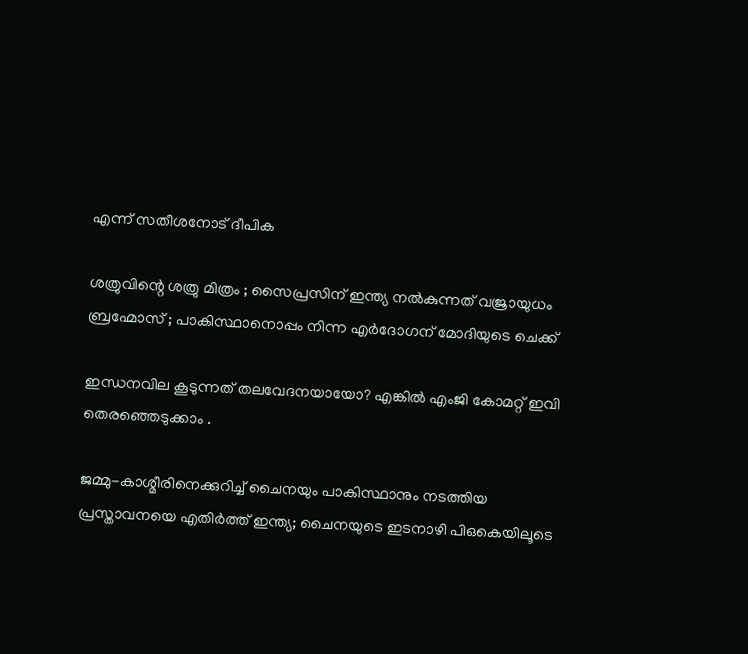എന്ന് സതീശനോട് ദീപിക

ശത്രുവിന്റെ ശത്രു മിത്രം ; സൈപ്രസിന് ഇന്ത്യ നൽകുന്നത് വജ്രായുധം ബ്രഹ്മോസ് ; പാകിസ്ഥാനൊപ്പം നിന്ന എർദോഗന് മോദിയുടെ ചെക്ക്

ഇന്ധനവില കൂടുന്നത് തലവേദനയായോ? എങ്കില്‍ എംജി കോമറ്റ് ഇവി തെരഞ്ഞെടുക്കാം .

ജമ്മു-കാശ്മീരിനെക്കുറിച്ച് ചൈനയും പാകിസ്ഥാനും നടത്തിയ പ്രസ്താവനയെ എതിര്‍ത്ത് ഇന്ത്യ; ചൈനയുടെ ഇടനാഴി പിഒകെയിലൂടെ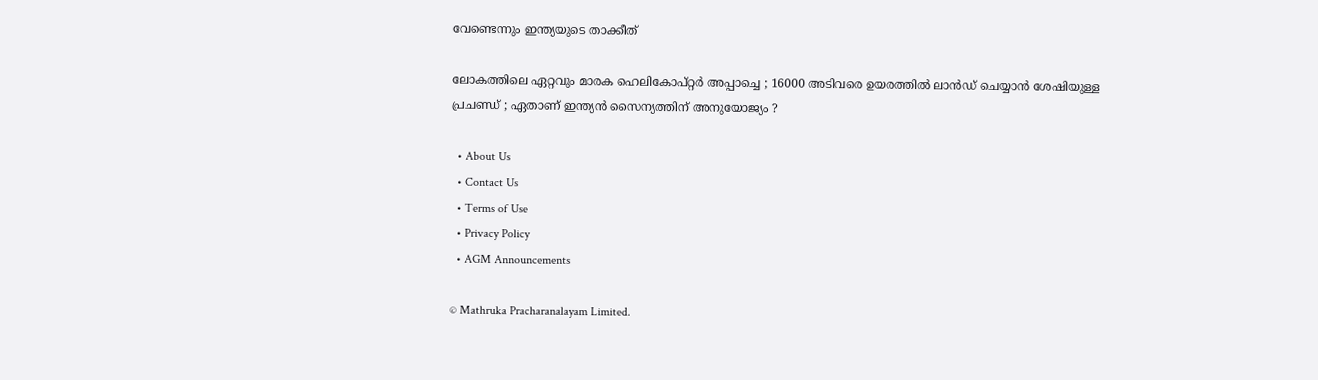വേണ്ടെന്നും ഇന്ത്യയുടെ താക്കീത്

ലോകത്തിലെ ഏറ്റവും മാരക ഹെലികോപ്റ്റർ അപ്പാച്ചെ ; 16000 അടിവരെ ഉയരത്തിൽ ലാൻഡ് ചെയ്യാൻ ശേഷിയുള്ള പ്രചണ്ഡ് ; ഏതാണ് ഇന്ത്യൻ സൈന്യത്തിന് അനുയോജ്യം ?

  • About Us
  • Contact Us
  • Terms of Use
  • Privacy Policy
  • AGM Announcements

© Mathruka Pracharanalayam Limited.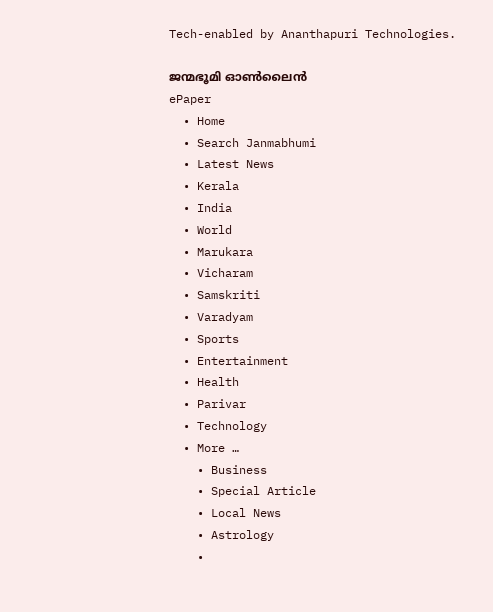Tech-enabled by Ananthapuri Technologies.

ജന്മഭൂമി ഓണ്‍ലൈന്‍
ePaper
  • Home
  • Search Janmabhumi
  • Latest News
  • Kerala
  • India
  • World
  • Marukara
  • Vicharam
  • Samskriti
  • Varadyam
  • Sports
  • Entertainment
  • Health
  • Parivar
  • Technology
  • More …
    • Business
    • Special Article
    • Local News
    • Astrology
    •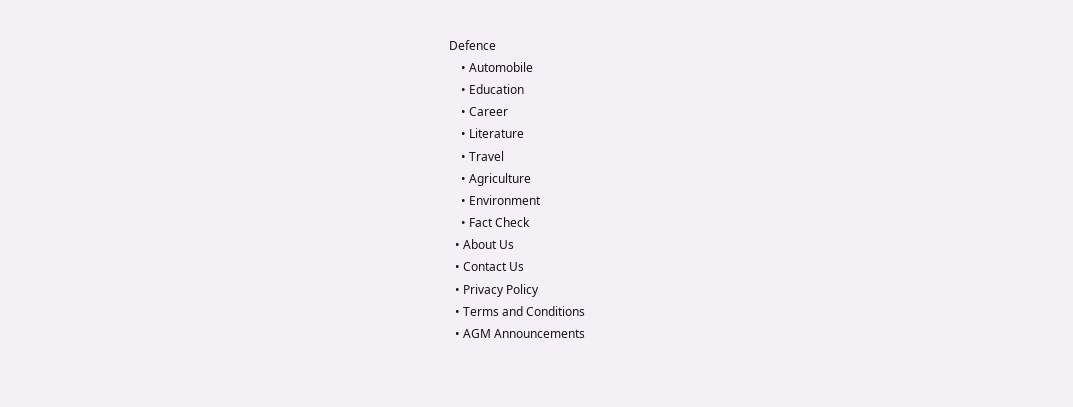Defence
    • Automobile
    • Education
    • Career
    • Literature
    • Travel
    • Agriculture
    • Environment
    • Fact Check
  • About Us
  • Contact Us
  • Privacy Policy
  • Terms and Conditions
  • AGM Announcements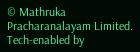© Mathruka Pracharanalayam Limited.
Tech-enabled by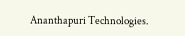Ananthapuri Technologies.